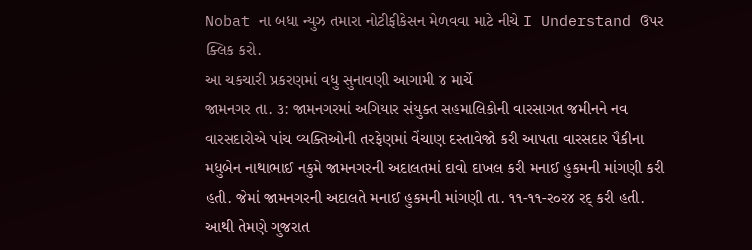Nobat ના બધા ન્યુઝ તમારા નોટીફીકેસન મેળવવા માટે નીચે I Understand ઉપર ક્લિક કરો.
આ ચકચારી પ્રકરણમાં વધુ સુનાવણી આગામી ૪ માર્ચે
જામનગર તા. ૩: જામનગરમાં અગિયાર સંયુક્ત સહમાલિકોની વારસાગત જમીનને નવ વારસદારોએ પાંચ વ્યક્તિઓની તરફેણમાં વેંચાણ દસ્તાવેજો કરી આપતા વારસદાર પૈકીના મધુબેન નાથાભાઈ નકુમે જામનગરની અદાલતમાં દાવો દાખલ કરી મનાઈ હુકમની માંગણી કરી હતી. જેમાં જામનગરની અદાલતે મનાઈ હુકમની માંગણી તા. ૧૧-૧૧-ર૦ર૪ રદ્ કરી હતી.
આથી તેમણે ગુજરાત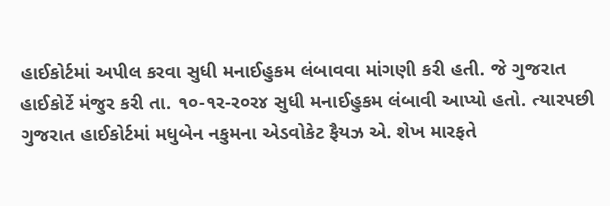હાઈકોર્ટમાં અપીલ કરવા સુધી મનાઈહુકમ લંબાવવા માંગણી કરી હતી. જે ગુજરાત હાઈકોર્ટે મંજુર કરી તા. ૧૦-૧ર-ર૦ર૪ સુધી મનાઈહુકમ લંબાવી આપ્યો હતો. ત્યારપછી ગુજરાત હાઈકોર્ટમાં મધુબેન નકુમના એડવોકેટ ફૈયઝ એ. શેખ મારફતે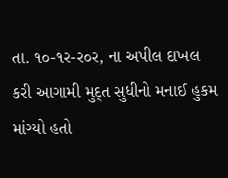તા. ૧૦-૧ર-ર૦ર, ના અપીલ દાખલ કરી આગામી મુદ્ત સુધીનો મનાઈ હુકમ માંગ્યો હતો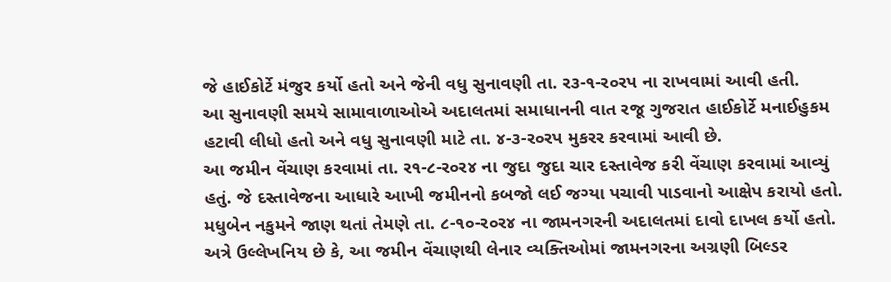જે હાઈકોર્ટે મંજુર કર્યો હતો અને જેની વધુ સુનાવણી તા. ર૩-૧-ર૦રપ ના રાખવામાં આવી હતી.
આ સુનાવણી સમયે સામાવાળાઓએ અદાલતમાં સમાધાનની વાત રજૂ ગુજરાત હાઈકોર્ટે મનાઈહુકમ હટાવી લીધો હતો અને વધુ સુનાવણી માટે તા. ૪-૩-ર૦રપ મુકરર કરવામાં આવી છે.
આ જમીન વેંચાણ કરવામાં તા. ર૧-૮-ર૦ર૪ ના જુદા જુદા ચાર દસ્તાવેજ કરી વેંચાણ કરવામાં આવ્યું હતું. જે દસ્તાવેજના આધારે આખી જમીનનો કબજો લઈ જગ્યા પચાવી પાડવાનો આક્ષેપ કરાયો હતો. મધુબેન નકુમને જાણ થતાં તેમણે તા. ૮-૧૦-ર૦ર૪ ના જામનગરની અદાલતમાં દાવો દાખલ કર્યો હતો.
અત્રે ઉલ્લેખનિય છે કે, આ જમીન વેંચાણથી લેનાર વ્યક્તિઓમાં જામનગરના અગ્રણી બિલ્ડર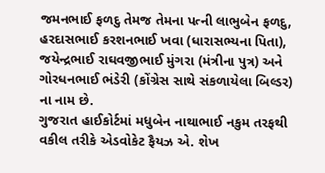જમનભાઈ ફળદુ તેમજ તેમના પત્ની લાભુબેન ફળદુ, હરદાસભાઈ કરશનભાઈ ખવા (ધારાસભ્યના પિતા), જયેન્દ્રભાઈ રાઘવજીભાઈ મુંગરા (મંત્રીના પુત્ર) અને ગોરધનભાઈ ભંડેરી (કોંગ્રેસ સાથે સંકળાયેલા બિલ્ડર) ના નામ છે.
ગુજરાત હાઈકોર્ટમાં મધુબેન નાથાભાઈ નકુમ તરફથી વકીલ તરીકે એડવોકેટ ફૈયઝ એ. શેખ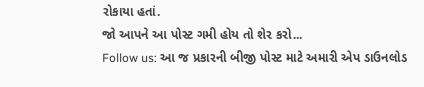રોકાયા હતાં.
જો આપને આ પોસ્ટ ગમી હોય તો શેર કરો...
Follow us: આ જ પ્રકારની બીજી પોસ્ટ માટે અમારી એપ ડાઉનલોડ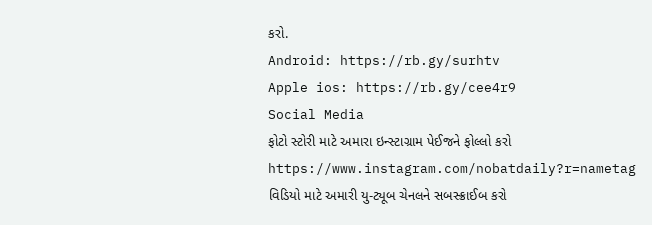કરો.
Android: https://rb.gy/surhtv
Apple ios: https://rb.gy/cee4r9
Social Media
ફોટો સ્ટોરી માટે અમારા ઇન્સ્ટાગ્રામ પેઈજને ફોલ્લો કરો
https://www.instagram.com/nobatdaily?r=nametag
વિડિયો માટે અમારી યુ-ટ્યૂબ ચેનલને સબસ્ક્રાઈબ કરો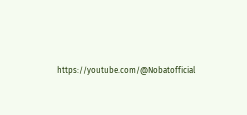https://youtube.com/@Nobatofficial